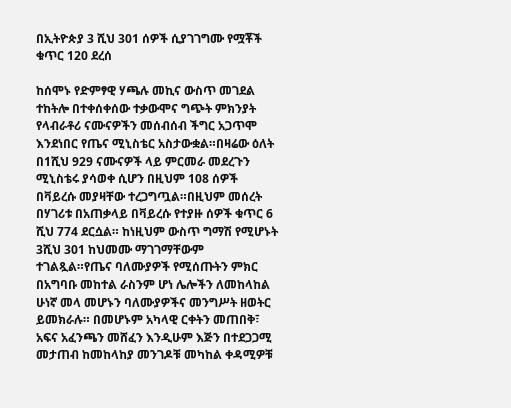በኢትዮጵያ 3 ሺህ 301 ሰዎች ሲያገገግሙ የሟቾች ቁጥር 120 ደረሰ

ከሰሞኑ የድምፃዊ ሃጫሉ መኪና ውስጥ መገደል ተከትሎ በተቀሰቀሰው ተቃውሞና ግጭት ምክንያት የላብራቶሪ ናሙናዎችን መሰብሰብ ችግር አጋጥሞ እንደነበር የጤና ሚኒስቴር አስታውቋል።በዛሬው ዕለት በ1ሺህ 929 ናሙናዎች ላይ ምርመራ መደረጉን ሚኒስቴሩ ያሳወቀ ሲሆን በዚህም 108 ሰዎች በቫይረሱ መያዛቸው ተረጋግጧል።በዚህም መሰረት በሃገሪቱ በአጠቃላይ በቫይረሱ የተያዙ ሰዎች ቁጥር 6 ሺህ 774 ደርሷል። ከነዚህም ውስጥ ግማሽ የሚሆኑት 3ሺህ 301 ከህመሙ ማገገማቸውም ተገልጿል።የጤና ባለሙያዎች የሚሰጡትን ምክር በአግባቡ መከተል ራስንም ሆነ ሌሎችን ለመከላከል ሁነኛ መላ መሆኑን ባለሙያዎችና መንግሥት ዘወትር ይመክራሉ። በመሆኑም አካላዊ ርቀትን መጠበቅ፣ አፍና አፈንጫን መሸፈን እንዲሁም እጅን በተደጋጋሚ መታጠብ ከመከላከያ መንገዶቹ መካከል ቀዳሚዎቹ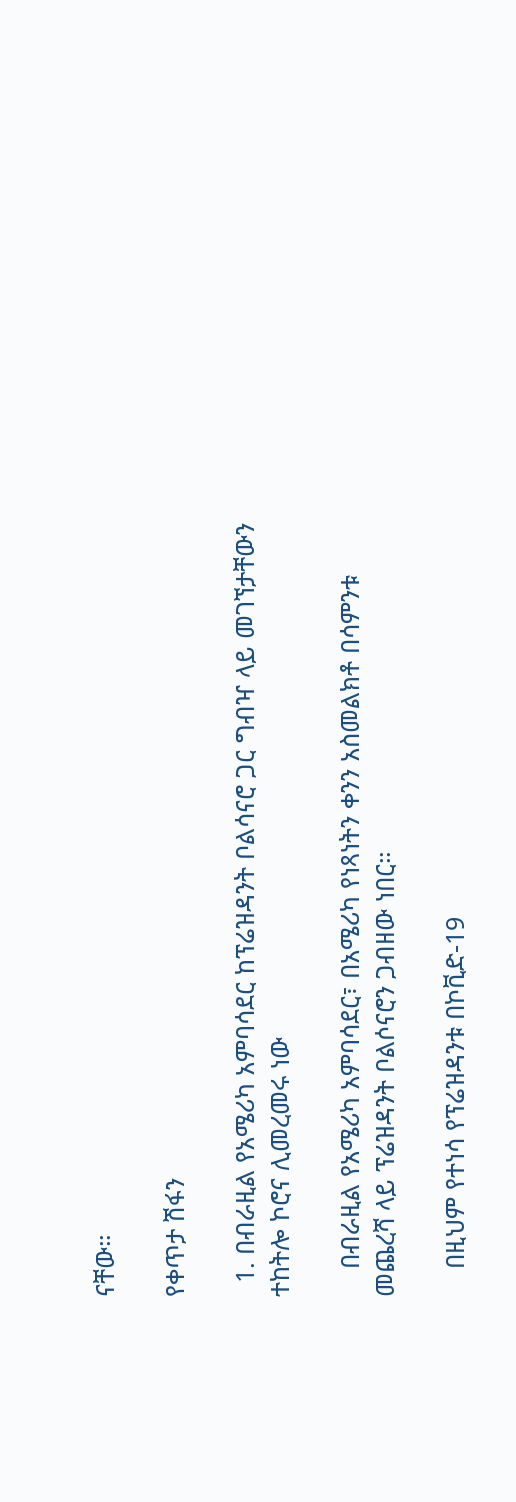ናቸው።

የቀጥታ ሽፋን

  1. በብራዚል የአሜሪካ አምባሳደር ከፕሬዝዳንት ቦልሳናሮ ጋር ግብዣ ላይ መገኘታቸውን ተከትሎ ኮሮና ሊመረመሩ ነው

    በብራዚል የአሜሪካ አምባሳደር፣ በአሜሪካ የነጻነትን ቀንን አስመልክቶ በሳምንቱ መጨረሻ ላይ ፕሬዝዳንት ቦልሶናሮን ጋብዘው ነበር።

    በዚህም የተነሳ የፕሬዝዳንቱ በኮቪድ-19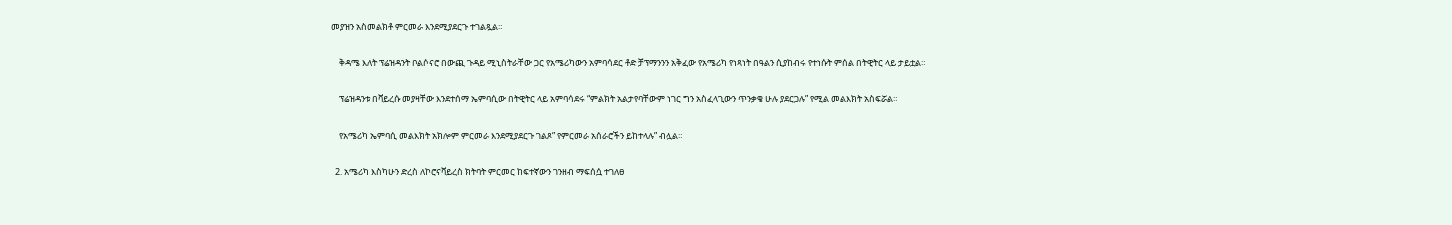መያዝን አስመልክቶ ምርመራ እንደሚያደርጉ ተገልጿል።

    ቅዳሜ እለት ፕሬዝዳንት ቦልሶናሮ በውጪ ጉዳይ ሚኒስትራቸው ጋር የአሜሪካውን አምባሳደር ቶድ ቻፕማንንን አቅፈው የአሜሪካ የነጻነት በዓልን ሲያከብሩ የተነሱት ምሰል በትዊትር ላይ ታይቷል።

    ፕሬዝዳንቱ በቫይረሱ መያዛቸው እንደተሰማ ኤምባሲው በትዊትር ላይ አምባሳደሩ “ምልክት አልታየባቸውም ነገር ግን አስፈላጊውን ጥንቃቄ ሁሉ ያደርጋሉ” የሚል መልእክት አስፍሯል።

    የአሜሪካ ኤምባሲ መልእክት አክሎም ምርመራ እንደሚያደርጉ ገልጾ” የምርመራ አሰራሮችን ይከተላሉ” ብሏል።

  2. አሜሪካ እስካሁን ድረስ ለኮሮናቫይረስ ክትባት ምርመር ከፍተኛውን ገንዘብ ማፍሰሷ ተገለፀ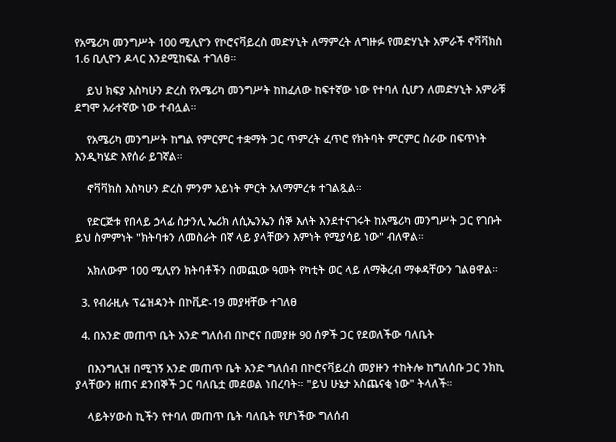የአሜሪካ መንግሥት 100 ሚሊዮን የኮሮናቫይረስ መድሃኒት ለማምረት ለግዙፉ የመድሃኒት አምራች ኖቫቫክስ 1.6 ቢሊዮን ዶላር እንደሚከፍል ተገለፀ።

    ይህ ክፍያ እስካሁን ድረስ የአሜሪካ መንግሥት ከከፈለው ከፍተኛው ነው የተባለ ሲሆን ለመድሃኒት አምራቹ ደግሞ አራተኛው ነው ተብሏል።

    የአሜሪካ መንግሥት ከግል የምርምር ተቋማት ጋር ጥምረት ፈጥሮ የክትባት ምርምር ስራው በፍጥነት እንዲካሄድ እየሰራ ይገኛል።

    ኖቫቫክስ እስካሁን ድረስ ምንም አይነት ምርት አለማምረቱ ተገልጿል።

    የድርጅቱ የበላይ ኃላፊ ስታንሊ ኤሪክ ለሲኤንኤን ሰኞ እለት እንደተናገሩት ከአሜሪካ መንግሥት ጋር የገቡት ይህ ስምምነት "ክትባቱን ለመስራት በኛ ላይ ያላቸውን እምነት የሚያሳይ ነው" ብለዋል።

    አክለውም 100 ሚሊየን ክትባቶችን በመጪው ዓመት የካቲት ወር ላይ ለማቅረብ ማቀዳቸውን ገልፀዋል።

  3. የብራዚሉ ፕሬዝዳንት በኮቪድ-19 መያዛቸው ተገለፀ

  4. በአንድ መጠጥ ቤት አንድ ግለሰብ በኮሮና በመያዙ 90 ሰዎች ጋር የደወለችው ባለቤት

    በእንግሊዝ በሚገኝ አንድ መጠጥ ቤት አንድ ግለሰብ በኮሮናቫይረስ መያዙን ተከትሎ ከግለሰቡ ጋር ንክኪ ያላቸውን ዘጠና ደንበኞች ጋር ባለቤቷ መደወል ነበረባት። "ይህ ሁኔታ አስጨናቂ ነው" ትላለች።

    ላይትሃውስ ኪችን የተባለ መጠጥ ቤት ባለቤት የሆነችው ግለሰብ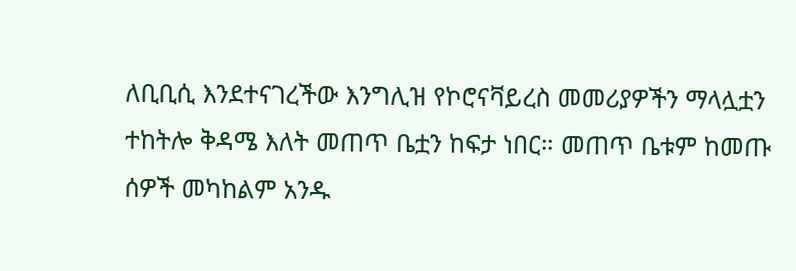ለቢቢሲ እንደተናገረችው እንግሊዝ የኮሮናቫይረስ መመሪያዎችን ማላሏቷን ተከትሎ ቅዳሜ እለት መጠጥ ቤቷን ከፍታ ነበር። መጠጥ ቤቱም ከመጡ ሰዎች መካከልም አንዱ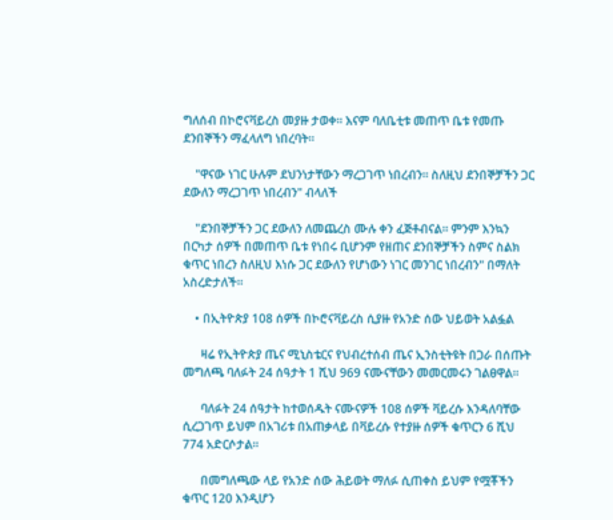ግለሰብ በኮሮናቫይረስ መያዙ ታወቀ። እናም ባለቤቲቱ መጠጥ ቤቱ የመጡ ደንበኞችን ማፈላለግ ነበረባት።

    "ዋናው ነገር ሁሉም ደህንነታቸውን ማረጋገጥ ነበረብን። ስለዚህ ደንበኞቻችን ጋር ደውለን ማረጋገጥ ነበረብን" ብላለች

    "ደንበኞቻችን ጋር ደውለን ለመጨረስ ሙሉ ቀን ፈጅቶብናል። ምንም እንኳን በርካታ ሰዎች በመጠጥ ቤቱ የነበሩ ቢሆንም የዘጠና ደንበኞቻችን ስምና ስልክ ቁጥር ነበረን ስለዚህ እነሱ ጋር ደውለን የሆነውን ነገር መንገር ነበረብን" በማለት አስረድታለች።

    • በኢትዮጵያ 108 ሰዎች በኮሮናቫይረስ ሲያዙ የአንድ ሰው ህይወት አልፏል

      ዛሬ የኢትዮጵያ ጤና ሚኒስቴርና የህብረተሰብ ጤና ኢንስቲትዩት በጋራ በሰጡት መግለጫ ባለፉት 24 ሰዓታት 1 ሺህ 969 ናሙናቸውን መመርመሩን ገልፀዋል።

      ባለፉት 24 ሰዓታት ከተወሰዱት ናሙናዎች 108 ሰዎች ቫይረሱ እንዳለባቸው ሲረጋገጥ ይህም በአገሪቱ በአጠቃላይ በቫይረሱ የተያዙ ሰዎች ቁጥርን 6 ሺህ 774 አድርሶታል።

      በመግለጫው ላይ የአንድ ሰው ሕይወት ማለፉ ሲጠቀስ ይህም የሟቾችን ቁጥር 120 እንዲሆን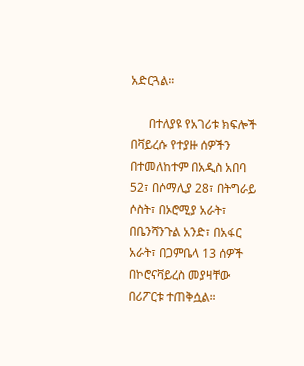አድርጓል።

      በተለያዩ የአገሪቱ ክፍሎች በቫይረሱ የተያዙ ሰዎችን በተመለከተም በአዲስ አበባ 52፣ በሶማሊያ 28፣ በትግራይ ሶስት፣ በኦሮሚያ አራት፣ በቤንሻንጉል አንድ፣ በአፋር አራት፣ በጋምቤላ 13 ሰዎች በኮሮናቫይረስ መያዛቸው በሪፖርቱ ተጠቅሷል።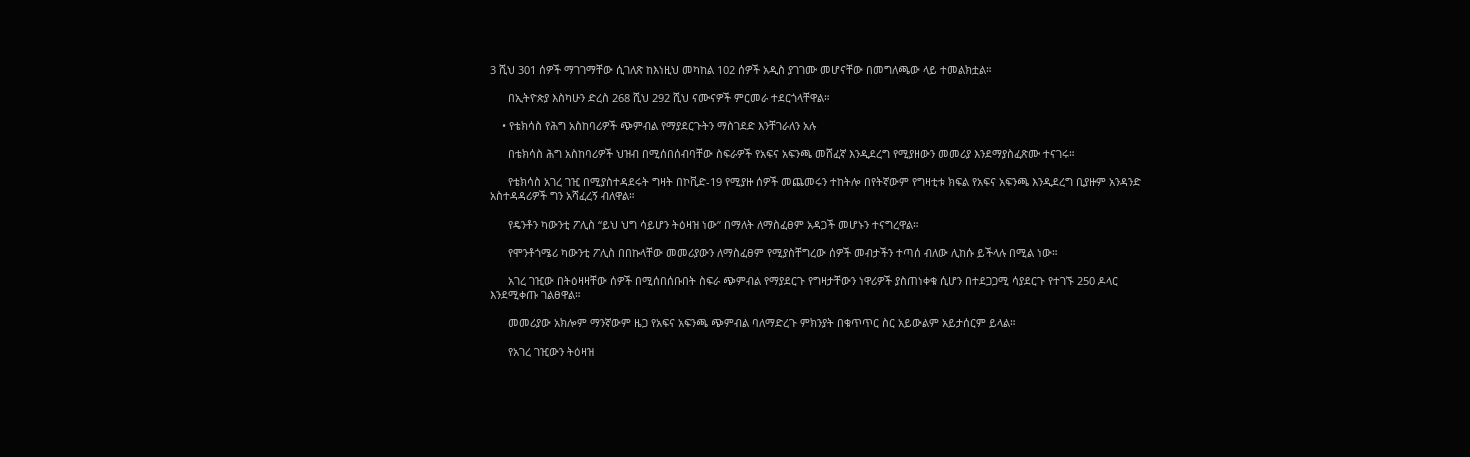3 ሺህ 301 ሰዎች ማገገማቸው ሲገለጽ ከእነዚህ መካከል 102 ሰዎች አዲስ ያገገሙ መሆናቸው በመግለጫው ላይ ተመልክቷል።

      በኢትዮጵያ እስካሁን ድረስ 268 ሺህ 292 ሺህ ናሙናዎች ምርመራ ተደርጎላቸዋል።

    • የቴክሳስ የሕግ አስከባሪዎች ጭምብል የማያደርጉትን ማስገደድ እንቸገራለን አሉ

      በቴክሳስ ሕግ አስከባሪዎች ህዝብ በሚሰበሰብባቸው ስፍራዎች የአፍና አፍንጫ መሸፈኛ እንዲደረግ የሚያዘውን መመሪያ እንደማያስፈጽሙ ተናገሩ።

      የቴክሳስ አገረ ገዢ በሚያስተዳደሩት ግዛት በኮቪድ-19 የሚያዙ ሰዎች መጨመሩን ተከትሎ በየትኛውም የግዛቲቱ ክፍል የአፍና አፍንጫ እንዲደረግ ቢያዙም አንዳንድ አስተዳዳሪዎች ግን አሻፈረኝ ብለዋል።

      የዴንቶን ካውንቲ ፖሊስ “ይህ ህግ ሳይሆን ትዕዛዝ ነው” በማለት ለማስፈፀም አዳጋች መሆኑን ተናግረዋል።

      የሞንቶጎሜሪ ካውንቲ ፖሊስ በበኩላቸው መመሪያውን ለማስፈፀም የሚያስቸግረው ሰዎች መብታችን ተጣሰ ብለው ሊከሱ ይችላሉ በሚል ነው።

      አገረ ገዢው በትዕዛዛቸው ሰዎች በሚሰበሰቡበት ስፍራ ጭምብል የማያደርጉ የግዛታቸውን ነዋሪዎች ያስጠነቀቁ ሲሆን በተደጋጋሚ ሳያደርጉ የተገኙ 250 ዶላር እንደሚቀጡ ገልፀዋል።

      መመሪያው አክሎም ማንኛውም ዜጋ የአፍና አፍንጫ ጭምብል ባለማድረጉ ምክንያት በቁጥጥር ስር አይውልም አይታሰርም ይላል።

      የአገረ ገዢውን ትዕዛዝ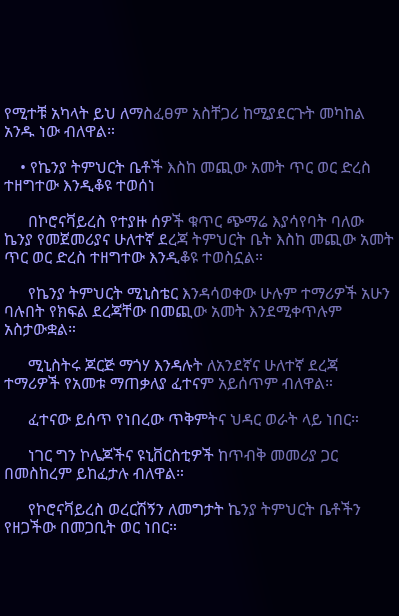የሚተቹ አካላት ይህ ለማስፈፀም አስቸጋሪ ከሚያደርጉት መካከል አንዱ ነው ብለዋል።

    • የኬንያ ትምህርት ቤቶች እስከ መጪው አመት ጥር ወር ድረስ ተዘግተው እንዲቆዩ ተወሰነ

      በኮሮናቫይረስ የተያዙ ሰዎች ቁጥር ጭማሬ እያሳየባት ባለው ኬንያ የመጀመሪያና ሁለተኛ ደረጃ ትምህርት ቤት እስከ መጪው አመት ጥር ወር ድረስ ተዘግተው እንዲቆዩ ተወስኗል።

      የኬንያ ትምህርት ሚኒስቴር እንዳሳወቀው ሁሉም ተማሪዎች አሁን ባሉበት የክፍል ደረጃቸው በመጪው አመት እንደሚቀጥሉም አስታውቋል።

      ሚኒስትሩ ጆርጅ ማጎሃ እንዳሉት ለአንደኛና ሁለተኛ ደረጃ ተማሪዎች የአመቱ ማጠቃለያ ፈተናም አይሰጥም ብለዋል።

      ፈተናው ይሰጥ የነበረው ጥቅምትና ህዳር ወራት ላይ ነበር።

      ነገር ግን ኮሌጆችና ዩኒቨርስቲዎች ከጥብቅ መመሪያ ጋር በመስከረም ይከፈታሉ ብለዋል።

      የኮሮናቫይረስ ወረርሽኝን ለመግታት ኬንያ ትምህርት ቤቶችን የዘጋችው በመጋቢት ወር ነበር።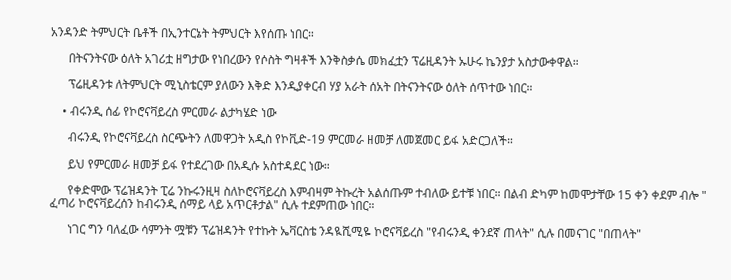አንዳንድ ትምህርት ቤቶች በኢንተርኔት ትምህርት እየሰጡ ነበር።

      በትናንትናው ዕለት አገሪቷ ዘግታው የነበረውን የሶስት ግዛቶች እንቅስቃሴ መክፈቷን ፕሬዚዳንት ኡሁሩ ኬንያታ አስታውቀዋል።

      ፕሬዚዳንቱ ለትምህርት ሚኒስቴርም ያለውን እቅድ እንዲያቀርብ ሃያ አራት ሰአት በትናንትናው ዕለት ሰጥተው ነበር።

    • ብሩንዲ ሰፊ የኮሮናቫይረስ ምርመራ ልታካሄድ ነው

      ብሩንዲ የኮሮናቫይረስ ስርጭትን ለመዋጋት አዲስ የኮቪድ-19 ምርመራ ዘመቻ ለመጀመር ይፋ አድርጋለች።

      ይህ የምርመራ ዘመቻ ይፋ የተደረገው በአዲሱ አስተዳደር ነው።

      የቀድሞው ፕሬዝዳንት ፒሬ ንኩሩንዚዛ ስለኮሮናቫይረስ እምብዛም ትኩረት አልሰጡም ተብለው ይተቹ ነበር። በልብ ድካም ከመሞታቸው 15 ቀን ቀደም ብሎ " ፈጣሪ ኮሮናቫይረሰን ከብሩንዲ ሰማይ ላይ አጥርቶታል" ሲሉ ተደምጠው ነበር።

      ነገር ግን ባለፈው ሳምንት ሟቹን ፕሬዝዳንት የተኩት ኤቫርስቴ ንዳዪሺሚዬ ኮሮናቫይረስ "የብሩንዲ ቀንደኛ ጠላት" ሲሉ በመናገር "በጠላት"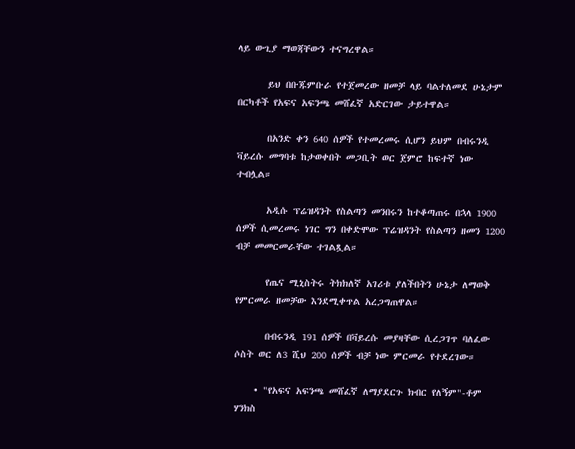ላይ ውጊያ ማወጃቸውን ተናግረዋል።

      ይህ በቡጁምቡራ የተጀመረው ዘመቻ ላይ ባልተለመደ ሁኔታም በርካቶች የአፍና አፍንጫ መሸፈኛ አድርገው ታይተዋል።

      በአንድ ቀን 640 ሰዎች የተመረመሩ ሲሆን ይህም በብሩንዲ ቫይረሱ መግባቱ ከታወቀበት መጋቢት ወር ጀምሮ ከፍተኛ ነው ተብሏል።

      አዲሱ ፕሬዝዳንት የስልጣን መንበሩን ከተቆጣጠሩ በኋላ 1900 ሰዎች ሲመረመሩ ነገር ግን በቀድሞው ፕሬዝዳንት የስልጣን ዘመን 1200 ብቻ መመርመራቸው ተገልጿል።

      የጤና ሚኒስትሩ ትክክለኛ አገሪቱ ያለችበትን ሁኔታ ለማወቅ የምርመራ ዘመቻው እንደሚቀጥል አረጋግጠዋል።

      በብሩንዲ 191 ሰዎች በቫይረሱ መያዛቸው ሲረጋገጥ ባለፈው ሶስት ወር ለ3 ሺህ 200 ሰዎች ብቻ ነው ምርመራ የተደረገው።

    • "የአፍና አፍንጫ መሸፈኛ ለማያደርጉ ክብር የለኝም"-ቶም ሃንክስ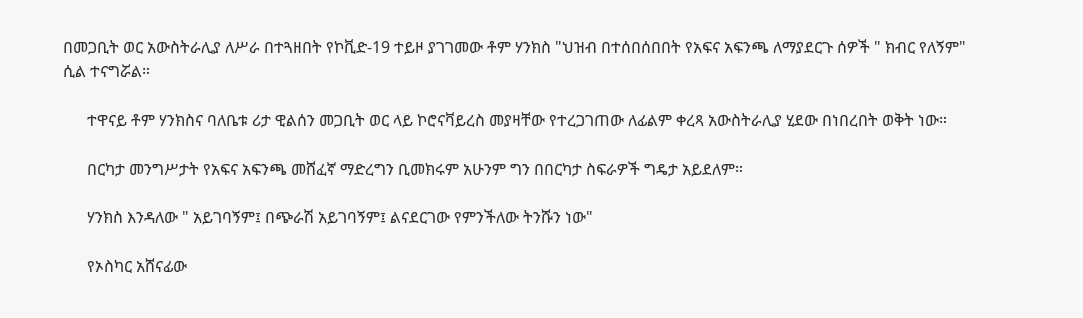በመጋቢት ወር አውስትራሊያ ለሥራ በተጓዘበት የኮቪድ-19 ተይዞ ያገገመው ቶም ሃንክስ "ህዝብ በተሰበሰበበት የአፍና አፍንጫ ለማያደርጉ ሰዎች " ክብር የለኝም" ሲል ተናግሯል።

      ተዋናይ ቶም ሃንክስና ባለቤቱ ሪታ ዊልሰን መጋቢት ወር ላይ ኮሮናቫይረስ መያዛቸው የተረጋገጠው ለፊልም ቀረጻ አውስትራሊያ ሂደው በነበረበት ወቅት ነው።

      በርካታ መንግሥታት የአፍና አፍንጫ መሸፈኛ ማድረግን ቢመክሩም አሁንም ግን በበርካታ ስፍራዎች ግዴታ አይደለም።

      ሃንክስ እንዳለው " አይገባኝም፤ በጭራሽ አይገባኝም፤ ልናደርገው የምንችለው ትንሹን ነው"

      የኦስካር አሸናፊው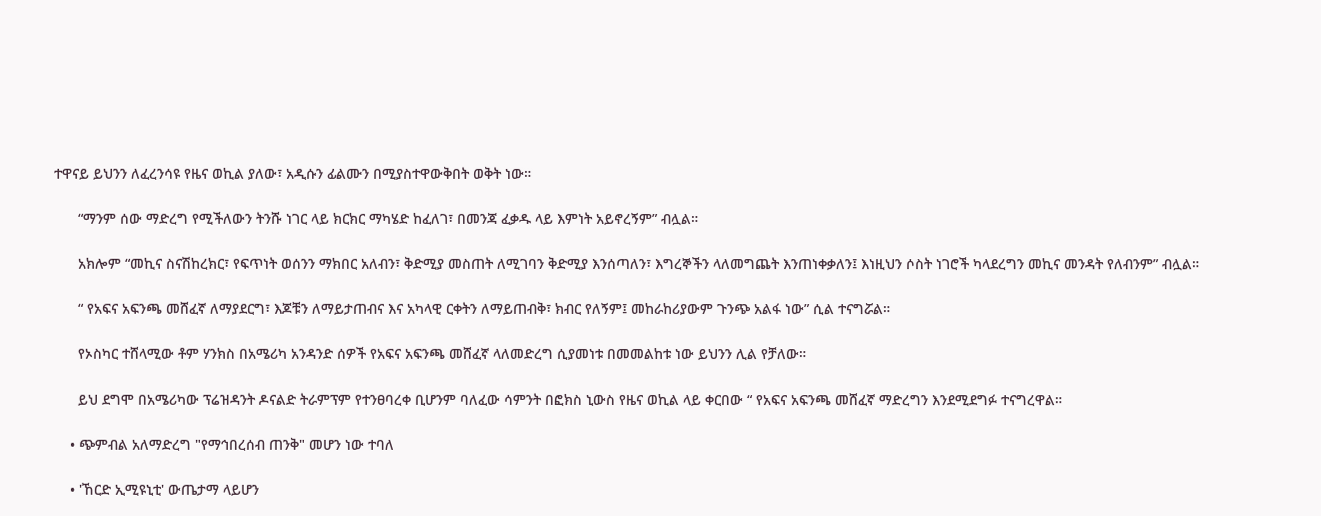ተዋናይ ይህንን ለፈረንሳዩ የዜና ወኪል ያለው፣ አዲሱን ፊልሙን በሚያስተዋውቅበት ወቅት ነው።

      “ማንም ሰው ማድረግ የሚችለውን ትንሹ ነገር ላይ ክርክር ማካሄድ ከፈለገ፣ በመንጃ ፈቃዱ ላይ እምነት አይኖረኝም” ብሏል።

      አክሎም “መኪና ስናሽከረክር፣ የፍጥነት ወሰንን ማክበር አለብን፣ ቅድሚያ መስጠት ለሚገባን ቅድሚያ እንሰጣለን፣ እግረኞችን ላለመግጨት እንጠነቀቃለን፤ እነዚህን ሶስት ነገሮች ካላደረግን መኪና መንዳት የለብንም” ብሏል።

      “ የአፍና አፍንጫ መሸፈኛ ለማያደርግ፣ እጆቹን ለማይታጠብና እና አካላዊ ርቀትን ለማይጠብቅ፣ ክብር የለኝም፤ መከራከሪያውም ጉንጭ አልፋ ነው” ሲል ተናግሯል።

      የኦስካር ተሸላሚው ቶም ሃንክስ በአሜሪካ አንዳንድ ሰዎች የአፍና አፍንጫ መሸፈኛ ላለመድረግ ሲያመነቱ በመመልከቱ ነው ይህንን ሊል የቻለው።

      ይህ ደግሞ በአሜሪካው ፕሬዝዳንት ዶናልድ ትራምፕም የተንፀባረቀ ቢሆንም ባለፈው ሳምንት በፎክስ ኒውስ የዜና ወኪል ላይ ቀርበው “ የአፍና አፍንጫ መሸፈኛ ማድረግን እንደሚደግፉ ተናግረዋል።

    • ጭምብል አለማድረግ "የማኅበረሰብ ጠንቅ" መሆን ነው ተባለ

    • 'ኸርድ ኢሚዩኒቲ' ውጤታማ ላይሆን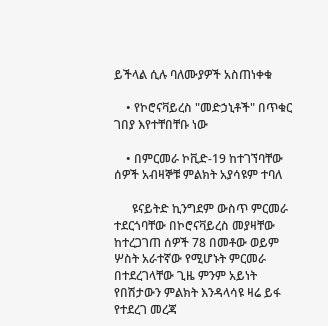ይችላል ሲሉ ባለሙያዎች አስጠነቀቁ

    • የኮሮናቫይረስ "መድኃኒቶች" በጥቁር ገበያ እየተቸበቸቡ ነው

    • በምርመራ ኮቪድ-19 ከተገኘባቸው ሰዎች አብዛኞቹ ምልክት አያሳዩም ተባለ

      ዩናይትድ ኪንግደም ውስጥ ምርመራ ተደርጎባቸው በኮሮናቫይረስ መያዛቸው ከተረጋገጠ ሰዎች 78 በመቶው ወይም ሦስት አራተኛው የሚሆኑት ምርመራ በተደረገላቸው ጊዜ ምንም አይነት የበሽታውን ምልክት እንዳላሳዩ ዛሬ ይፋ የተደረገ መረጃ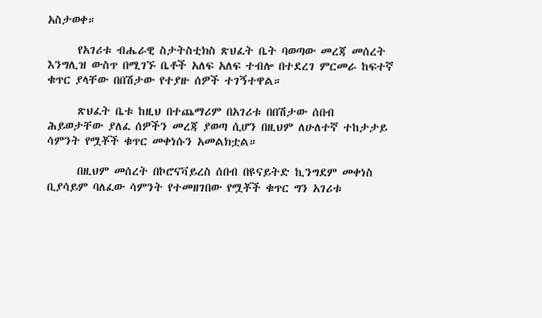አስታወቀ።

      የአገሪቱ ብሔራዊ ስታትስቲክስ ጽህፈት ቤት ባወጣው መረጃ መሰረት እንግሊዝ ውስጥ በሚገኙ ቤቶች አለፍ አለፍ ተብሎ በተደረገ ምርመራ ከፍተኛ ቁጥር ያላቸው በበሽታው የተያዙ ሰዎች ተገኝተዋል።

      ጽህፈት ቤቱ ከዚህ በተጨማሪም በአገሪቱ በበሽታው ሰበብ ሕይወታቸው ያለፈ ሰዎችን መረጃ ያወጣ ሲሆን በዚህም ለሁለተኛ ተከታታይ ሳምንት የሟቾች ቁጥር መቀነሱን አመልክቷል።

      በዚህም መሰረት በኮሮናቫይረስ ሰበብ በዩናይትድ ኪንግደም መቀነስ ቢያሳይም ባለፈው ሳምንት የተመዘገበው የሟቾች ቁጥር ግን አገሪቱ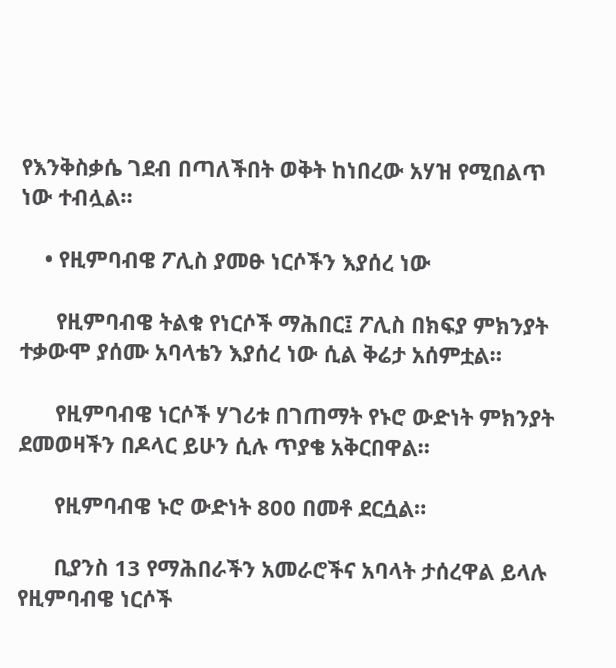የእንቅስቃሴ ገደብ በጣለችበት ወቅት ከነበረው አሃዝ የሚበልጥ ነው ተብሏል።

    • የዚምባብዌ ፖሊስ ያመፁ ነርሶችን እያሰረ ነው

      የዚምባብዌ ትልቁ የነርሶች ማሕበር፤ ፖሊስ በክፍያ ምክንያት ተቃውሞ ያሰሙ አባላቴን እያሰረ ነው ሲል ቅሬታ አሰምቷል።

      የዚምባብዌ ነርሶች ሃገሪቱ በገጠማት የኑሮ ውድነት ምክንያት ደመወዛችን በዶላር ይሁን ሲሉ ጥያቄ አቅርበዋል።

      የዚምባብዌ ኑሮ ውድነት 800 በመቶ ደርሷል።

      ቢያንስ 13 የማሕበራችን አመራሮችና አባላት ታሰረዋል ይላሉ የዚምባብዌ ነርሶች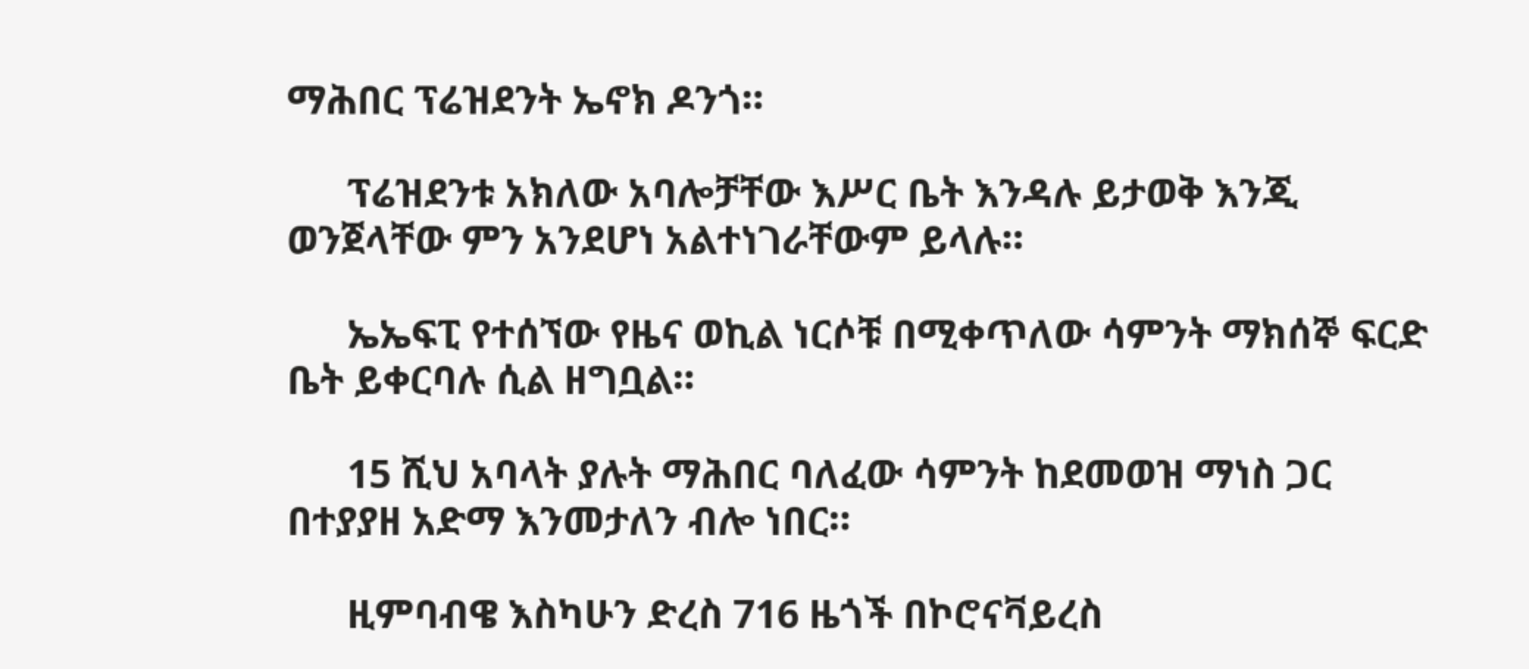ማሕበር ፕሬዝደንት ኤኖክ ዶንጎ።

      ፕሬዝደንቱ አክለው አባሎቻቸው እሥር ቤት እንዳሉ ይታወቅ እንጂ ወንጀላቸው ምን አንደሆነ አልተነገራቸውም ይላሉ።

      ኤኤፍፒ የተሰኘው የዜና ወኪል ነርሶቹ በሚቀጥለው ሳምንት ማክሰኞ ፍርድ ቤት ይቀርባሉ ሲል ዘግቧል።

      15 ሺህ አባላት ያሉት ማሕበር ባለፈው ሳምንት ከደመወዝ ማነስ ጋር በተያያዘ አድማ እንመታለን ብሎ ነበር።

      ዚምባብዌ እስካሁን ድረስ 716 ዜጎች በኮሮናቫይረስ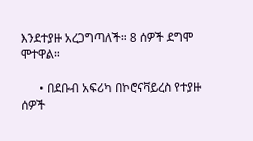እንደተያዙ አረጋግጣለች። 8 ሰዎች ደግሞ ሞተዋል።

      • በደቡብ አፍሪካ በኮሮናቫይረስ የተያዙ ሰዎች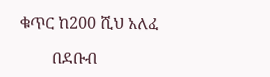ቁጥር ከ200 ሺህ አለፈ

        በደቡብ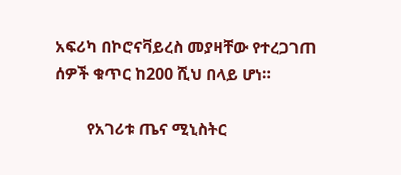አፍሪካ በኮሮናቫይረስ መያዛቸው የተረጋገጠ ሰዎች ቁጥር ከ200 ሺህ በላይ ሆነ።

        የአገሪቱ ጤና ሚኒስትር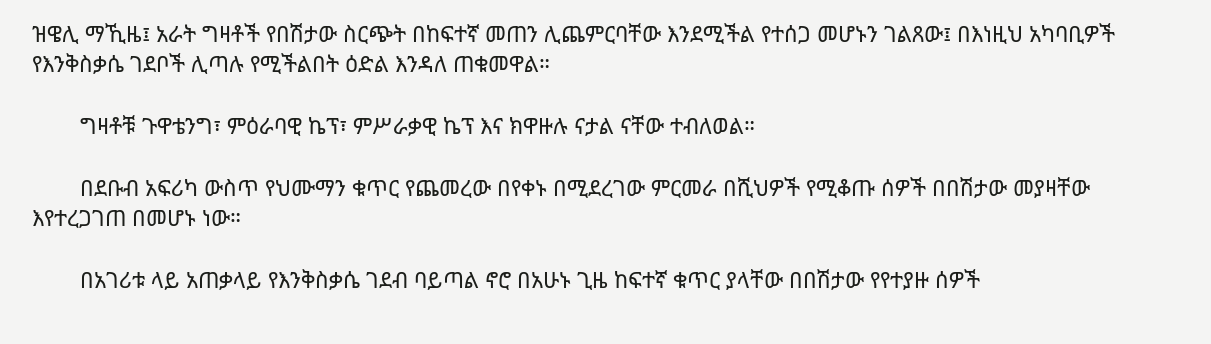ዝዌሊ ማኺዜ፤ አራት ግዛቶች የበሽታው ስርጭት በከፍተኛ መጠን ሊጨምርባቸው እንደሚችል የተሰጋ መሆኑን ገልጸው፤ በእነዚህ አካባቢዎች የእንቅስቃሴ ገደቦች ሊጣሉ የሚችልበት ዕድል እንዳለ ጠቁመዋል።

        ግዛቶቹ ጉዋቴንግ፣ ምዕራባዊ ኬፕ፣ ምሥራቃዊ ኬፕ እና ክዋዙሉ ናታል ናቸው ተብለወል።

        በደቡብ አፍሪካ ውስጥ የህሙማን ቁጥር የጨመረው በየቀኑ በሚደረገው ምርመራ በሺህዎች የሚቆጡ ሰዎች በበሽታው መያዛቸው እየተረጋገጠ በመሆኑ ነው።

        በአገሪቱ ላይ አጠቃላይ የእንቅስቃሴ ገደብ ባይጣል ኖሮ በአሁኑ ጊዜ ከፍተኛ ቁጥር ያላቸው በበሽታው የየተያዙ ሰዎች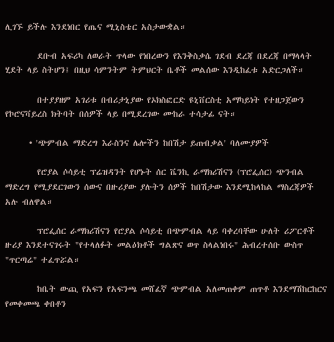ሊገኙ ይችሉ እንደነበር የጤና ሚኒስቴር አስታውቋል።

        ደቡብ አፍሪካ ለወራት ጥላው የነበረውን የእንቅስቃሴ ገደብ ደረጃ በደረጃ በማላላት ሂደት ላይ ስትሆን፤ በዚህ ሳምንትም ትምህርት ቤቶች መልሰው እንዲከፈቱ አድርጋለች።

        በተያያዘም አገሪቱ በብሪታኒያው የኦክስፎርድ ዩኒቨርስቲ አማካይነት የተዘጋጀውን የኮሮናቫይረስ ክትባት በሰዎች ላይ በሚደረገው ሙከራ ተሳታፊ ናት።

      • 'ጭምብል ማድረግ እራስንና ሌሎችን ከበሽታ ይጠብቃል' ባለሙያዎች

        የሮያል ሶሳይቲ ፕሬዝዳንት የሆኑት ሰር ቬንኪ ራማክሪሽናን (ፕሮፌሰር) ጭንብል ማድረግ የሚያደርገውን ሰውና በዙሪያው ያሉትን ሰዎች ከበሽታው እንደሚከላከል ማስረጃዎች አሉ ብለዋል።

        ፕሮፌሰር ራማክሪሽናን የሮያል ሶሳይቲ በጭምብል ላይ ባቀረባቸው ሁለት ሪፖርቶች ዙሪያ እንደተናገሩት "የተላለፉት መልዕክቶች ግልጽና ወጥ ስላልነበሩ" ሕብረተሰቡ ውስጥ "ጥርጣሬ" ተፈጥሯል።

        ከቤት ውጪ የአፍን የአፍንጫ መሸፈኛ ጭምብል አለመጠቀም ጠጥቶ እንደማሽከርከርና የመቀመጫ ቀበቶን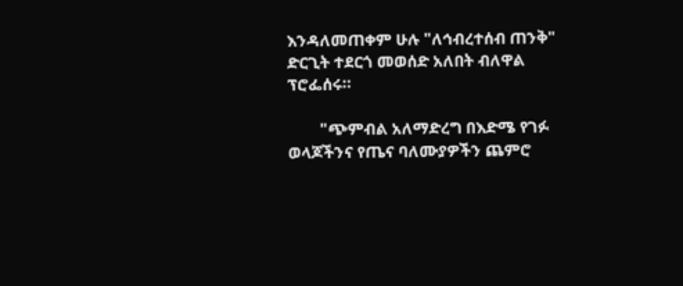እንዳለመጠቀም ሁሉ "ለኅብረተሰብ ጠንቅ" ድርጊት ተደርጎ መወሰድ አለበት ብለዋል ፕሮፌሰሩ።

        "ጭምብል አለማድረግ በእድሜ የገፉ ወላጆችንና የጤና ባለሙያዎችን ጨምሮ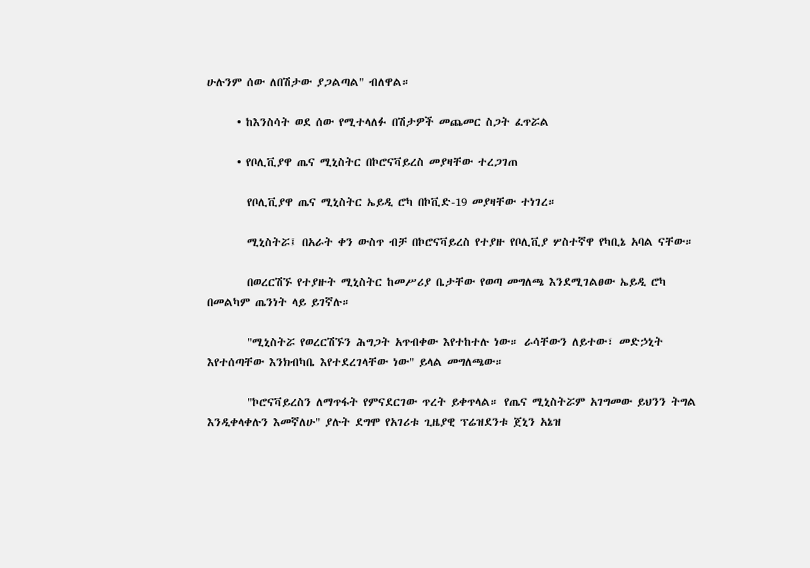ሁሉንም ሰው ለበሽታው ያጋልጣል" ብለዋል።

      • ከእንስሳት ወደ ሰው የሚተላለፉ በሽታዎች መጨመር ስጋት ፈጥሯል

      • የቦሊቪያዋ ጤና ሚኒስትር በኮሮናቫይረስ መያዛቸው ተረጋገጠ

        የቦሊቪያዋ ጤና ሚኒስትር ኤይዲ ሮካ በኮቪድ-19 መያዛቸው ተነገረ።

        ሚኒስትሯ፤ በአራት ቀን ውስጥ ብቻ በኮሮናቫይረስ የተያዙ የቦሊቪያ ሦስተኛዋ የካቢኔ አባል ናቸው።

        በወረርሽኙ የተያዙት ሚኒስትር ከመሥሪያ ቤታቸው የወጣ መግለጫ እንደሚገልፀው ኤይዲ ሮካ በመልካም ጤንነት ላይ ይገኛሉ።

        "ሚኒስትሯ የወረርሽኙን ሕግጋት አጥብቀው እየተከተሉ ነው። ራሳቸውን ለይተው፣ መድኃኒት እየተሰጣቸው እንክብካቤ እየተደረገላቸው ነው" ይላል መግለጫው።

        "ኮሮናቫይረስን ለማጥፋት የምናደርገው ጥረት ይቀጥላል። የጤና ሚኒስትሯም አገግመው ይህንን ትግል እንዲቀላቀሉን እመኛለሁ" ያሉት ደግሞ የአገሪቱ ጊዜያዊ ፕሬዝደንቱ ጀኒን አኔዝ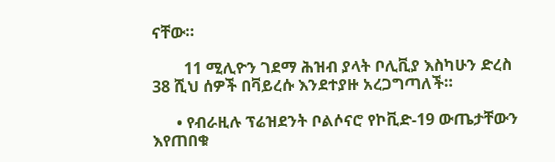ናቸው።

        11 ሚሊዮን ገደማ ሕዝብ ያላት ቦሊቪያ እስካሁን ድረስ 38 ሺህ ሰዎች በቫይረሱ እንደተያዙ አረጋግጣለች።

      • የብራዚሉ ፕሬዝደንት ቦልሶናሮ የኮቪድ-19 ውጤታቸውን እየጠበቁ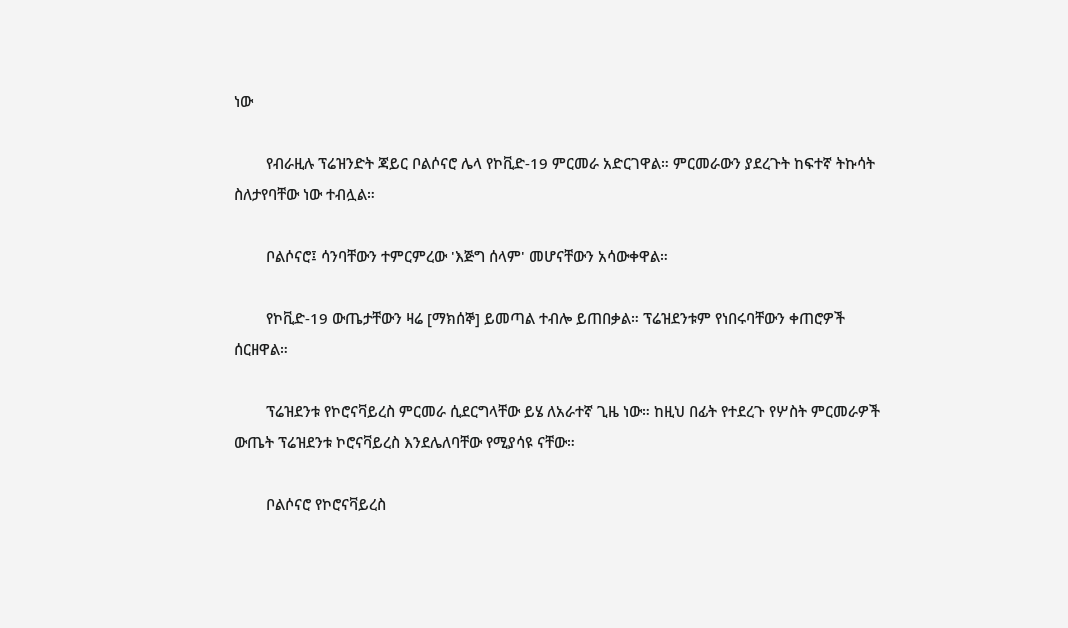ነው

        የብራዚሉ ፕሬዝንድት ጃይር ቦልሶናሮ ሌላ የኮቪድ-19 ምርመራ አድርገዋል። ምርመራውን ያደረጉት ከፍተኛ ትኩሳት ስለታየባቸው ነው ተብሏል።

        ቦልሶናሮ፤ ሳንባቸውን ተምርምረው 'እጅግ ሰላም' መሆናቸውን አሳውቀዋል።

        የኮቪድ-19 ውጤታቸውን ዛሬ [ማክሰኞ] ይመጣል ተብሎ ይጠበቃል። ፕሬዝደንቱም የነበሩባቸውን ቀጠሮዎች ሰርዘዋል።

        ፕሬዝደንቱ የኮሮናቫይረስ ምርመራ ሲደርግላቸው ይሄ ለአራተኛ ጊዜ ነው። ከዚህ በፊት የተደረጉ የሦስት ምርመራዎች ውጤት ፕሬዝደንቱ ኮሮናቫይረስ እንደሌለባቸው የሚያሳዩ ናቸው።

        ቦልሶናሮ የኮሮናቫይረስ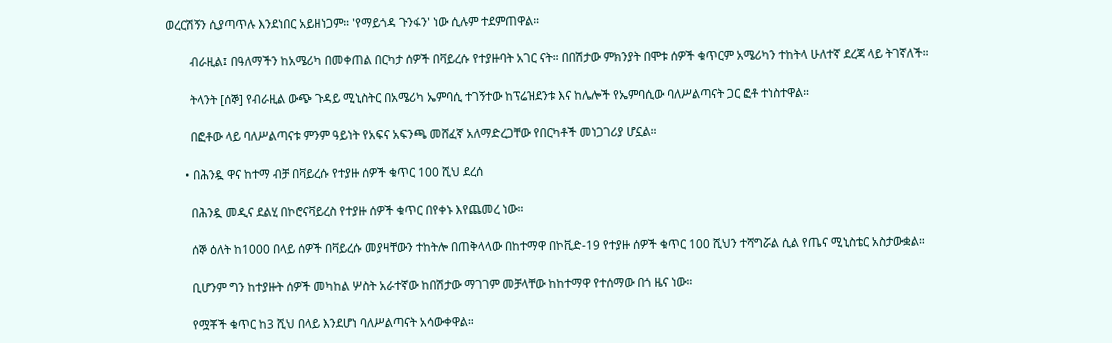ወረርሽኝን ሲያጣጥሉ እንደነበር አይዘነጋም። 'የማይጎዳ ጉንፋን' ነው ሲሉም ተደምጠዋል።

        ብራዚል፤ በዓለማችን ከአሜሪካ በመቀጠል በርካታ ሰዎች በቫይረሱ የተያዙባት አገር ናት። በበሽታው ምክንያት በሞቱ ሰዎች ቁጥርም አሜሪካን ተከትላ ሁለተኛ ደረጃ ላይ ትገኛለች።

        ትላንት [ሰኞ] የብራዚል ውጭ ጉዳይ ሚኒስትር በአሜሪካ ኤምባሲ ተገኝተው ከፕሬዝደንቱ እና ከሌሎች የኤምባሲው ባለሥልጣናት ጋር ፎቶ ተነስተዋል።

        በፎቶው ላይ ባለሥልጣናቱ ምንም ዓይነት የአፍና አፍንጫ መሸፈኛ አለማድረጋቸው የበርካቶች መነጋገሪያ ሆኗል።

      • በሕንዷ ዋና ከተማ ብቻ በቫይረሱ የተያዙ ሰዎች ቁጥር 100 ሺህ ደረሰ

        በሕንዷ መዲና ደልሂ በኮሮናቫይረስ የተያዙ ሰዎች ቁጥር በየቀኑ እየጨመረ ነው።

        ሰኞ ዕለት ከ1000 በላይ ሰዎች በቫይረሱ መያዛቸውን ተከትሎ በጠቅላላው በከተማዋ በኮቪድ-19 የተያዙ ሰዎች ቁጥር 100 ሺህን ተሻግሯል ሲል የጤና ሚኒስቴር አስታውቋል።

        ቢሆንም ግን ከተያዙት ሰዎች መካከል ሦስት አራተኛው ከበሽታው ማገገም መቻላቸው ከከተማዋ የተሰማው በጎ ዜና ነው።

        የሟቾች ቁጥር ከ3 ሺህ በላይ እንደሆነ ባለሥልጣናት አሳውቀዋል።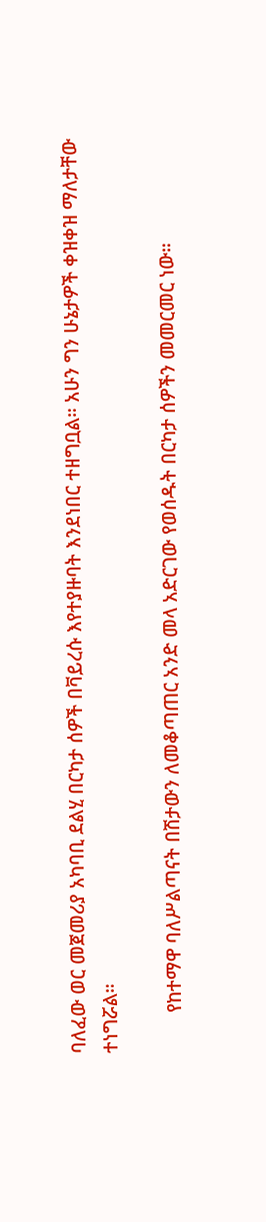ባለፈው ወር መጀመሪያ አካባቢ ደልሂ በርካታ ሰዎች በቫይረሱ እየተያዙባት እንደነበር ተዘግቧል። አሁን ግን ሁኔታዎች ቀዝቀዝ ማለታቸው ተነግሯል።

        የከተማዋ ባለሥልጣናት በሽታውን ለመቆጣጠር አንድ መላ አድርገው የወሰዱት በርካታ ሰዎችን መመርመር ነው።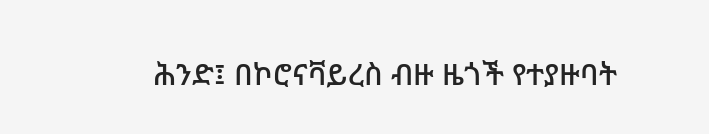ሕንድ፤ በኮሮናቫይረስ ብዙ ዜጎች የተያዙባት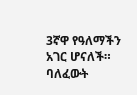3ኛዋ የዓለማችን አገር ሆናለች። ባለፈውት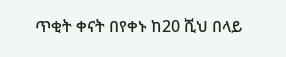ጥቂት ቀናት በየቀኑ ከ20 ሺህ በላይ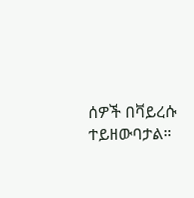ሰዎች በቫይረሱ ተይዘውባታል።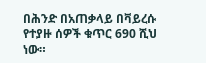በሕንድ በአጠቃላይ በቫይረሱ የተያዙ ሰዎች ቁጥር 690 ሺህ ነው።